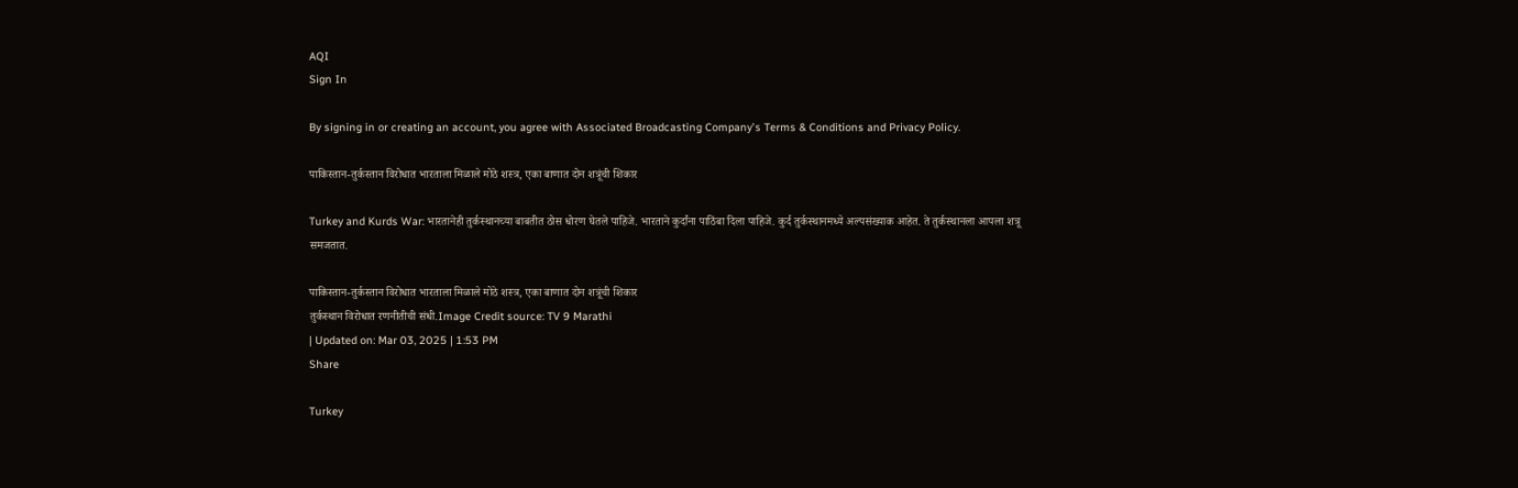AQI
Sign In

By signing in or creating an account, you agree with Associated Broadcasting Company's Terms & Conditions and Privacy Policy.

पाकिस्तान-तुर्कस्तान विरोधात भारताला मिळाले मोठे शस्त्र, एका बाणात दोन शत्रूंची शिकार

Turkey and Kurds War: भारतानेही तुर्कस्थानच्या बाबतीत ठोस धोरण घेतले पाहिजे. भारताने कुर्दांना पाठिंबा दिला पाहिजे. कुर्द तुर्कस्थानमध्ये अल्पसंख्याक आहेत. ते तुर्कस्थानला आपला शत्रू समजतात.

पाकिस्तान-तुर्कस्तान विरोधात भारताला मिळाले मोठे शस्त्र, एका बाणात दोन शत्रूंची शिकार
तुर्कस्थान विरोधात रणनीतीची संधी.Image Credit source: TV 9 Marathi
| Updated on: Mar 03, 2025 | 1:53 PM
Share

Turkey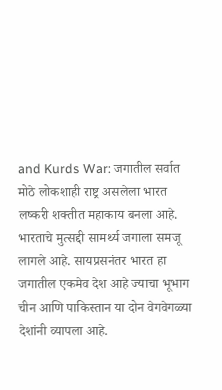and Kurds War: जगातील सर्वात मोठे लोकशाही राष्ट्र असलेला भारत लष्करी शक्तीत महाकाय बनला आहे. भारताचे मुत्सद्दी सामर्थ्य जगाला समजू लागले आहे. सायप्रसनंतर भारत हा जगातील एकमेव देश आहे ज्याचा भूभाग चीन आणि पाकिस्तान या दोन वेगवेगळ्या देशांनी व्यापला आहे.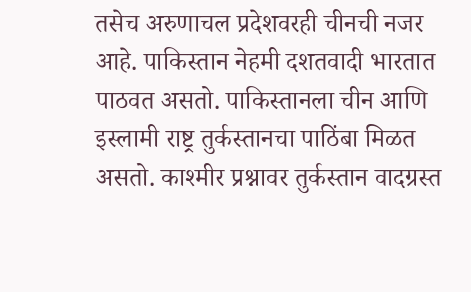तसेच अरुणाचल प्रदेशवरही चीनची नजर आहे. पाकिस्तान नेहमी दशतवादी भारतात पाठवत असतो. पाकिस्तानला चीन आणि इस्लामी राष्ट्र तुर्कस्तानचा पाठिंबा मिळत असतो. काश्मीर प्रश्नावर तुर्कस्तान वादग्रस्त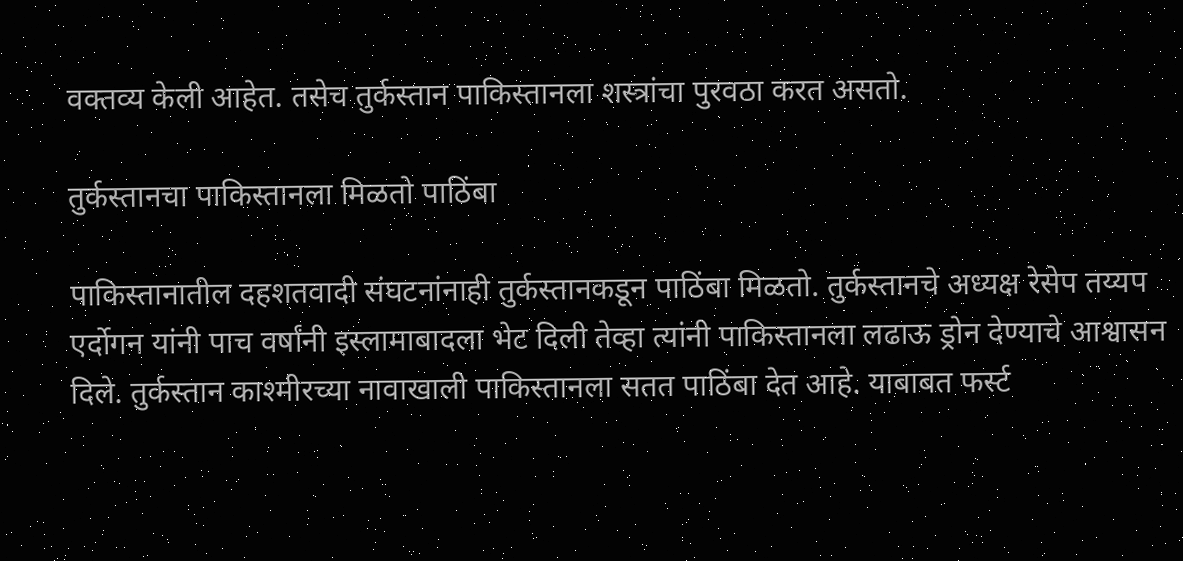वक्तव्य केली आहेत. तसेच तुर्कस्तान पाकिस्तानला शस्त्रांचा पुरवठा करत असतो.

तुर्कस्तानचा पाकिस्तानला मिळतो पाठिंबा

पाकिस्तानातील दहशतवादी संघटनांनाही तुर्कस्तानकडून पाठिंबा मिळतो. तुर्कस्तानचे अध्यक्ष रेसेप तय्यप एर्दोगन यांनी पाच वर्षांनी इस्लामाबादला भेट दिली तेव्हा त्यांनी पाकिस्तानला लढाऊ ड्रोन देण्याचे आश्वासन दिले. तुर्कस्तान काश्मीरच्या नावाखाली पाकिस्तानला सतत पाठिंबा देत आहे. याबाबत फर्स्ट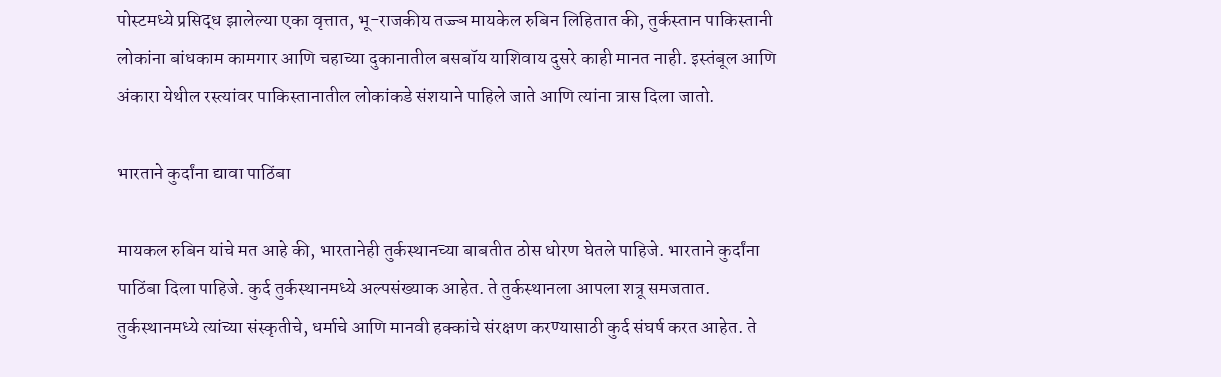पोस्टमध्ये प्रसिद्ध झालेल्या एका वृत्तात, भू-राजकीय तज्ज्ञ मायकेल रुबिन लिहितात की, तुर्कस्तान पाकिस्तानी लोकांना बांधकाम कामगार आणि चहाच्या दुकानातील बसबॉय याशिवाय दुसरे काही मानत नाही. इस्तंबूल आणि अंकारा येथील रस्त्यांवर पाकिस्तानातील लोकांकडे संशयाने पाहिले जाते आणि त्यांना त्रास दिला जातो.

भारताने कुर्दांना द्यावा पाठिंबा

मायकल रुबिन यांचे मत आहे की, भारतानेही तुर्कस्थानच्या बाबतीत ठोस धोरण घेतले पाहिजे. भारताने कुर्दांना पाठिंबा दिला पाहिजे. कुर्द तुर्कस्थानमध्ये अल्पसंख्याक आहेत. ते तुर्कस्थानला आपला शत्रू समजतात. तुर्कस्थानमध्ये त्यांच्या संस्कृतीचे, धर्माचे आणि मानवी हक्कांचे संरक्षण करण्यासाठी कुर्द संघर्ष करत आहेत. ते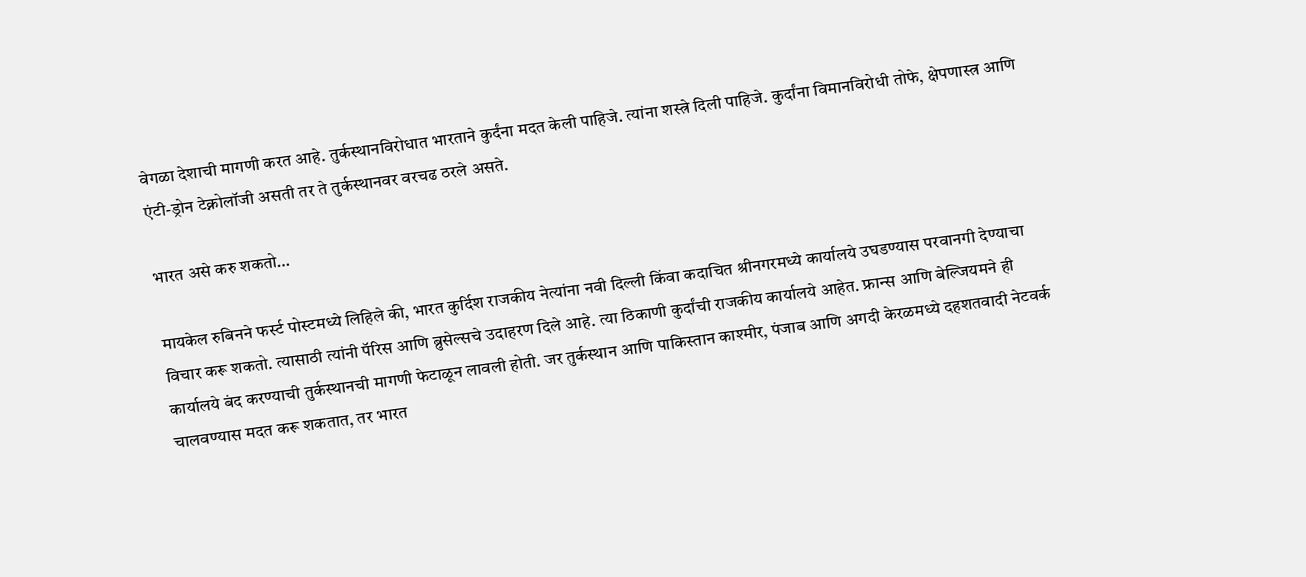वेगळा देशाची मागणी करत आहे. तुर्कस्थानविरोधात भारताने कुर्दंना मदत केली पाहिजे. त्यांना शस्त्रे दिली पाहिजे. कुर्दांना विमानविरोधी तोफे, क्षेपणास्त्र आणि एंटी-ड्रोन टेक्नोलॉजी असती तर ते तुर्कस्थानवर वरचढ ठरले असते.

भारत असे करु शकतो…

मायकेल रुबिनने फर्स्ट पोस्टमध्ये लिहिले की, भारत कुर्दिश राजकीय नेत्यांना नवी दिल्ली किंवा कदाचित श्रीनगरमध्ये कार्यालये उघडण्यास परवानगी देण्याचा विचार करू शकतो. त्यासाठी त्यांनी पॅरिस आणि ब्रुसेल्सचे उदाहरण दिले आहे. त्या ठिकाणी कुर्दांची राजकीय कार्यालये आहेत. फ्रान्स आणि बेल्जियमने ही कार्यालये बंद करण्याची तुर्कस्थानची मागणी फेटाळून लावली होती. जर तुर्कस्थान आणि पाकिस्तान काश्मीर, पंजाब आणि अगदी केरळमध्ये दहशतवादी नेटवर्क चालवण्यास मदत करू शकतात, तर भारत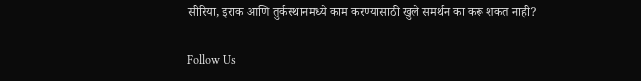सीरिया, इराक आणि तुर्कस्थानमध्ये काम करण्यासाठी खुले समर्थन का करू शकत नाही?

Follow Us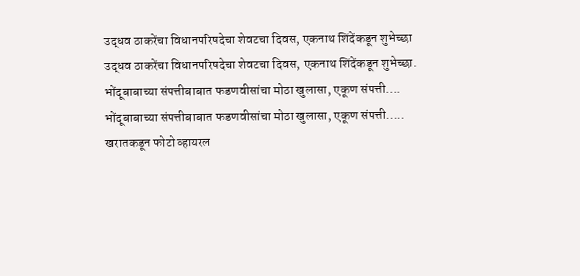उद्धव ठाकरेंचा विधानपरिषदेचा शेवटचा दिवस, एकनाथ शिंदेंकडून शुभेच्छा
उद्धव ठाकरेंचा विधानपरिषदेचा शेवटचा दिवस, एकनाथ शिंदेंकडून शुभेच्छा.
भोंदूबाबाच्या संपत्तीबाबात फडणवीसांचा मोठा खुलासा, एकूण संपत्ती....
भोंदूबाबाच्या संपत्तीबाबात फडणवीसांचा मोठा खुलासा, एकूण संपत्ती.....
खरातकडून फोटो व्हायरल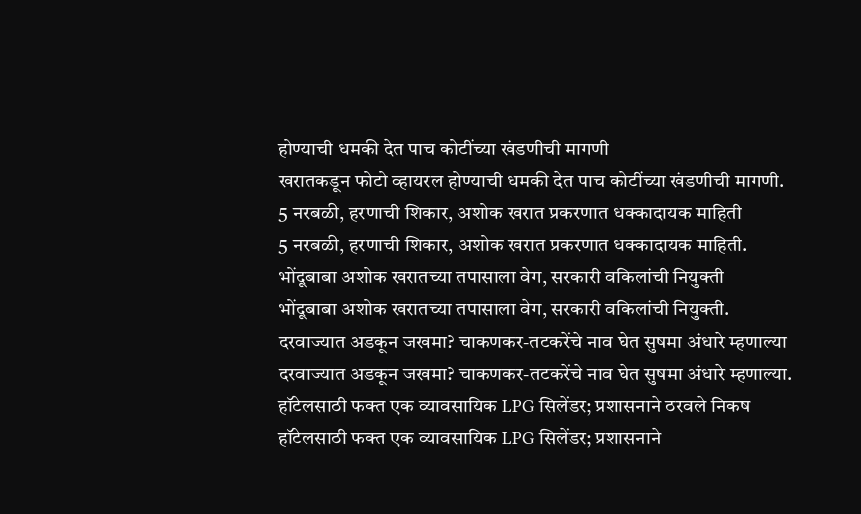होण्याची धमकी देत पाच कोटींच्या खंडणीची मागणी
खरातकडून फोटो व्हायरल होण्याची धमकी देत पाच कोटींच्या खंडणीची मागणी.
5 नरबळी, हरणाची शिकार, अशोक खरात प्रकरणात धक्कादायक माहिती
5 नरबळी, हरणाची शिकार, अशोक खरात प्रकरणात धक्कादायक माहिती.
भोंदूबाबा अशोक खरातच्या तपासाला वेग, सरकारी वकिलांची नियुक्ती
भोंदूबाबा अशोक खरातच्या तपासाला वेग, सरकारी वकिलांची नियुक्ती.
दरवाज्यात अडकून जखमा? चाकणकर-तटकरेंचे नाव घेत सुषमा अंधारे म्हणाल्या
दरवाज्यात अडकून जखमा? चाकणकर-तटकरेंचे नाव घेत सुषमा अंधारे म्हणाल्या.
हॉटेलसाठी फक्त एक व्यावसायिक LPG सिलेंडर; प्रशासनाने ठरवले निकष
हॉटेलसाठी फक्त एक व्यावसायिक LPG सिलेंडर; प्रशासनाने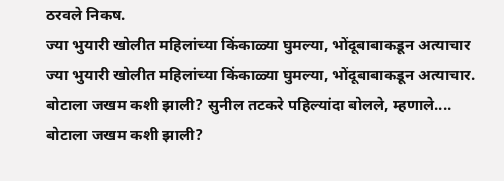ठरवले निकष.
ज्या भुयारी खोलीत महिलांच्या किंकाळ्या घुमल्या, भोंदूबाबाकडून अत्याचार
ज्या भुयारी खोलीत महिलांच्या किंकाळ्या घुमल्या, भोंदूबाबाकडून अत्याचार.
बोटाला जखम कशी झाली? सुनील तटकरे पहिल्यांदा बोलले, म्हणाले....
बोटाला जखम कशी झाली?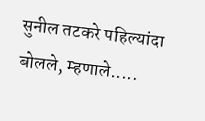सुनील तटकरे पहिल्यांदा बोलले, म्हणाले.....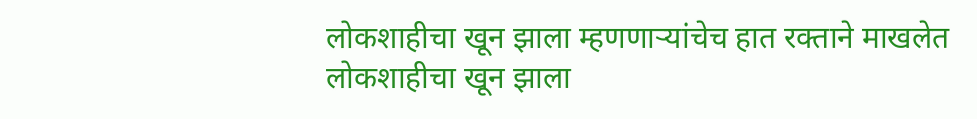लोकशाहीचा खून झाला म्हणणाऱ्यांचेच हात रक्ताने माखलेत
लोकशाहीचा खून झाला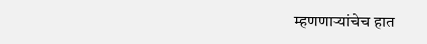म्हणणाऱ्यांचेच हात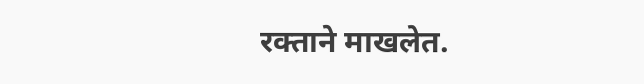रक्ताने माखलेत.